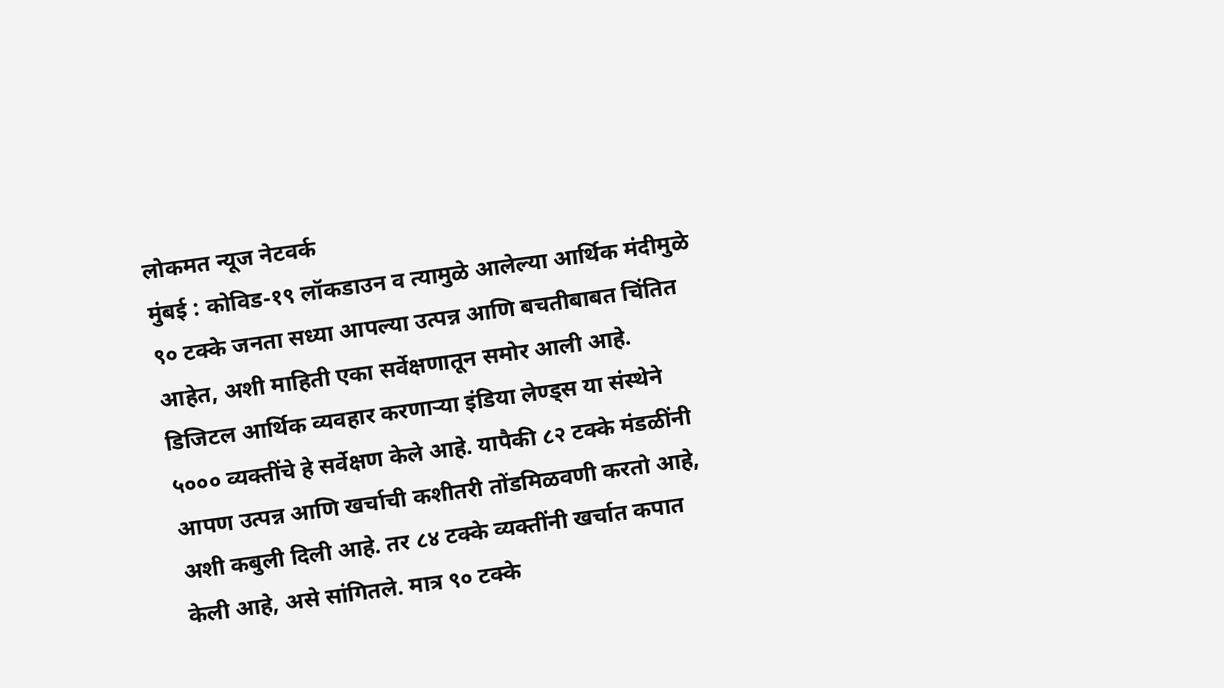लोकमत न्यूज नेटवर्क
मुंबई : कोविड-१९ लॉकडाउन व त्यामुळे आलेल्या आर्थिक मंदीमुळे ९० टक्के जनता सध्या आपल्या उत्पन्न आणि बचतीबाबत चिंतित आहेत, अशी माहिती एका सर्वेक्षणातून समोर आली आहे.
डिजिटल आर्थिक व्यवहार करणाऱ्या इंडिया लेण्ड्स या संस्थेने ५००० व्यक्तींचे हे सर्वेक्षण केले आहे. यापैकी ८२ टक्के मंडळींनी आपण उत्पन्न आणि खर्चाची कशीतरी तोंडमिळवणी करतो आहे, अशी कबुली दिली आहे. तर ८४ टक्के व्यक्तींनी खर्चात कपात केली आहे, असे सांगितले. मात्र ९० टक्के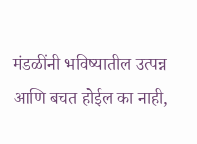मंडळींनी भविष्यातील उत्पन्न
आणि बचत होईल का नाही,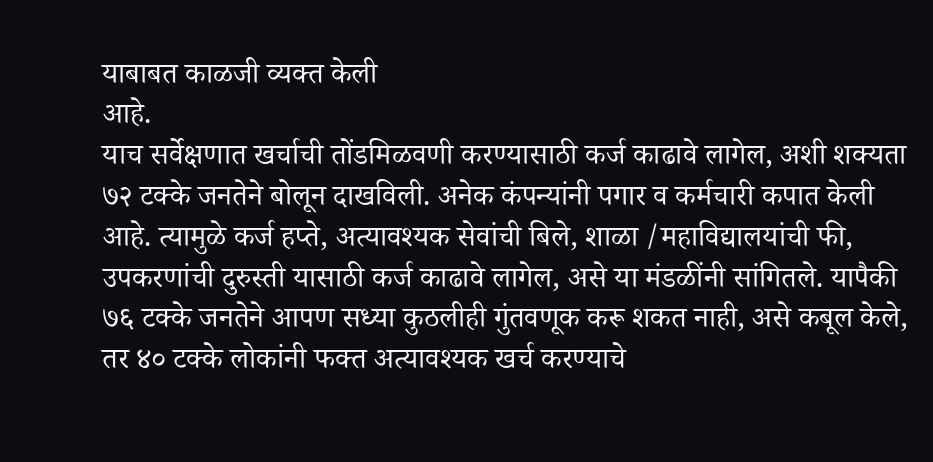याबाबत काळजी व्यक्त केली
आहे.
याच सर्वेक्षणात खर्चाची तोंडमिळवणी करण्यासाठी कर्ज काढावे लागेल, अशी शक्यता ७२ टक्के जनतेने बोलून दाखविली. अनेक कंपन्यांनी पगार व कर्मचारी कपात केली आहे. त्यामुळे कर्ज हप्ते, अत्यावश्यक सेवांची बिले, शाळा /महाविद्यालयांची फी, उपकरणांची दुरुस्ती यासाठी कर्ज काढावे लागेल, असे या मंडळींनी सांगितले. यापैकी ७६ टक्के जनतेने आपण सध्या कुठलीही गुंतवणूक करू शकत नाही, असे कबूल केले, तर ४० टक्के लोकांनी फक्त अत्यावश्यक खर्च करण्याचे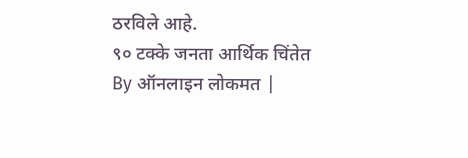ठरविले आहे.
९० टक्के जनता आर्थिक चिंतेत
By ऑनलाइन लोकमत |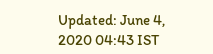Updated: June 4, 2020 04:43 IST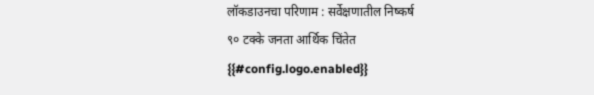लॉकडाउनचा परिणाम : सर्वेक्षणातील निष्कर्ष
९० टक्के जनता आर्थिक चिंतेत
{{#config.logo.enabled}}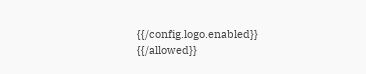{{/config.logo.enabled}}
{{/allowed}}